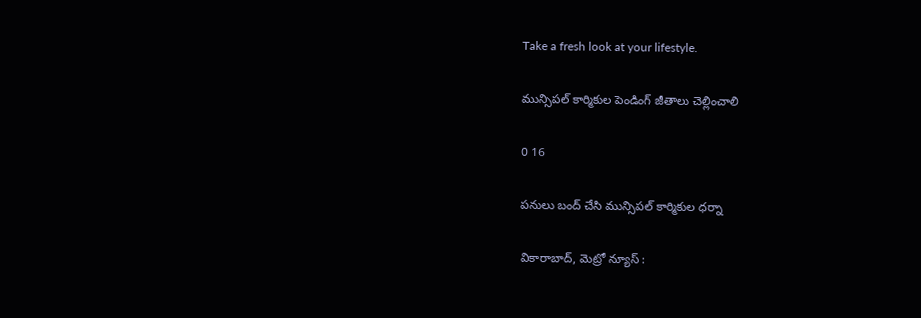Take a fresh look at your lifestyle.

మున్సిపల్ కార్మికుల పెండింగ్ జీతాలు చెల్లించాలి

0 16

పనులు బంద్ చేసి మున్సిపల్ కార్మికుల ధర్నా

వికారాబాద్, మెట్రో న్యూస్ :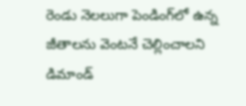రెండు నెలలుగా పెండింగ్‌లో ఉన్న జీతాలను వెంటనే చెల్లించాలని డిమాండ్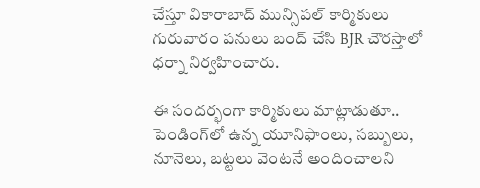చేస్తూ వికారాబాద్ మున్సిపల్ కార్మికులు గురువారం పనులు బంద్ చేసి BJR చౌరస్తాలో ధర్నా నిర్వహించారు.

ఈ సందర్భంగా కార్మికులు మాట్లాడుతూ.. పెండింగ్‌లో ఉన్న యూనిఫాంలు, సబ్బులు, నూనెలు, బట్టలు వెంటనే అందించాలని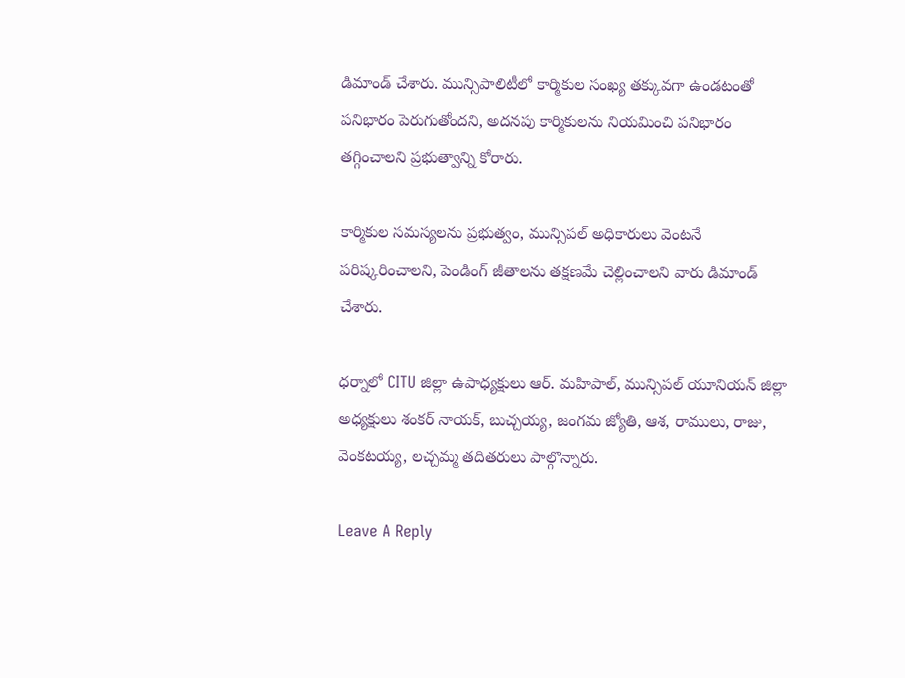డిమాండ్ చేశారు. మున్సిపాలిటీలో కార్మికుల సంఖ్య తక్కువగా ఉండటంతో పనిభారం పెరుగుతోందని, అదనపు కార్మికులను నియమించి పనిభారం తగ్గించాలని ప్రభుత్వాన్ని కోరారు.

కార్మికుల సమస్యలను ప్రభుత్వం, మున్సిపల్ అధికారులు వెంటనే పరిష్కరించాలని, పెండింగ్ జీతాలను తక్షణమే చెల్లించాలని వారు డిమాండ్ చేశారు.

ధర్నాలో CITU జిల్లా ఉపాధ్యక్షులు ఆర్. మహిపాల్, మున్సిపల్ యూనియన్ జిల్లా అధ్యక్షులు శంకర్ నాయక్, బుచ్చయ్య, జంగమ జ్యోతి, ఆశ, రాములు, రాజు, వెంకటయ్య, లచ్చమ్మ తదితరులు పాల్గొన్నారు.

Leave A Reply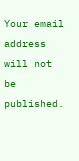Your email address will not be published.